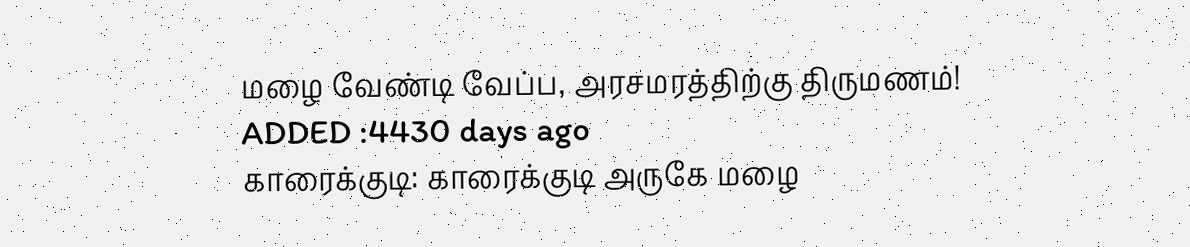மழை வேண்டி வேப்ப, அரசமரத்திற்கு திருமணம்!
ADDED :4430 days ago
காரைக்குடி: காரைக்குடி அருகே மழை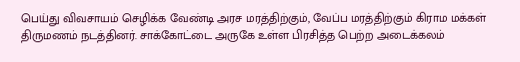பெய்து விவசாயம் செழிக்க வேண்டி அரச மரத்திற்கும், வேப்ப மரத்திற்கும் கிராம மக்கள் திருமணம் நடத்தினர். சாக்கோட்டை அருகே உள்ள பிரசித்த பெற்ற அடைக்கலம்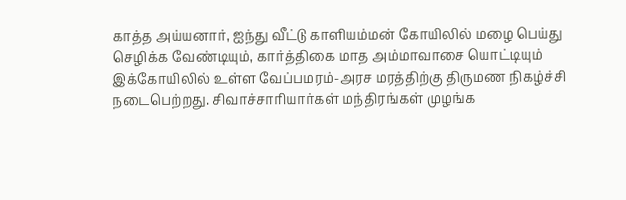காத்த அய்யனார், ஐந்து வீட்டு காளியம்மன் கோயிலில் மழை பெய்து செழிக்க வேண்டியும், கார்த்திகை மாத அம்மாவாசை யொட்டியும் இக்கோயிலில் உள்ள வேப்பமரம்-அரச மரத்திற்கு திருமண நிகழ்ச்சி நடைபெற்றது. சிவாச்சாரியார்கள் மந்திரங்கள் முழங்க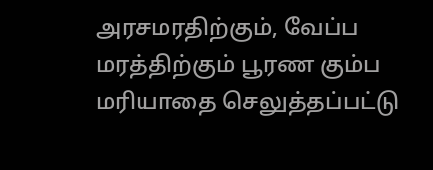அரசமரதிற்கும், வேப்ப மரத்திற்கும் பூரண கும்ப மரியாதை செலுத்தப்பட்டு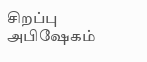சிறப்பு அபிஷேகம்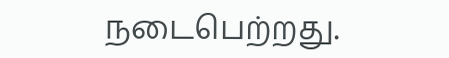நடைபெற்றது.